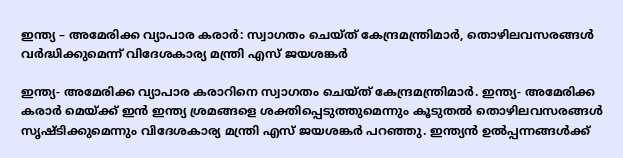ഇന്ത്യ – അമേരിക്ക വ്യാപാര കരാർ: സ്വാഗതം ചെയ്ത് കേന്ദ്രമന്ത്രിമാർ, തൊഴിലവസരങ്ങൾ വർദ്ധിക്കുമെന്ന് വിദേശകാര്യ മന്ത്രി എസ് ജയശങ്കർ

ഇന്ത്യ- അമേരിക്ക വ്യാപാര കരാറിനെ സ്വാഗതം ചെയ്ത് കേന്ദ്രമന്ത്രിമാർ. ഇന്ത്യ- അമേരിക്ക കരാർ മെയ്ക്ക് ഇൻ ഇന്ത്യ ശ്രമങ്ങളെ ശക്തിപ്പെടുത്തുമെന്നും കൂടുതൽ തൊഴിലവസരങ്ങൾ സൃഷ്ടിക്കുമെന്നും വിദേശകാര്യ മന്ത്രി എസ് ജയശങ്കർ പറഞ്ഞു. ഇന്ത്യൻ ഉൽപ്പന്നങ്ങൾക്ക്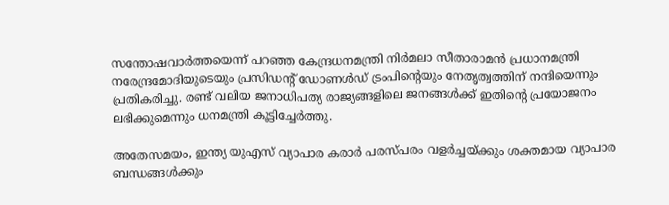സന്തോഷവാർത്തയെന്ന് പറഞ്ഞ കേന്ദ്രധനമന്ത്രി നിർമലാ സീതാരാമൻ പ്രധാനമന്ത്രി നരേന്ദ്രമോദിയുടെയും പ്രസിഡന്റ് ഡോണൾഡ് ട്രംപിന്റെയും നേതൃത്വത്തിന് നന്ദിയെന്നും പ്രതികരിച്ചു. രണ്ട് വലിയ ജനാധിപത്യ രാജ്യങ്ങളിലെ ജനങ്ങൾക്ക് ഇതിന്റെ പ്രയോജനം ലഭിക്കുമെന്നും ധനമന്ത്രി കൂട്ടിച്ചേർത്തു.

അതേസമയം, ഇന്ത്യ യുഎസ് വ്യാപാര കരാർ പരസ്പരം വളർച്ചയ്ക്കും ശക്തമായ വ്യാപാര ബന്ധങ്ങൾക്കും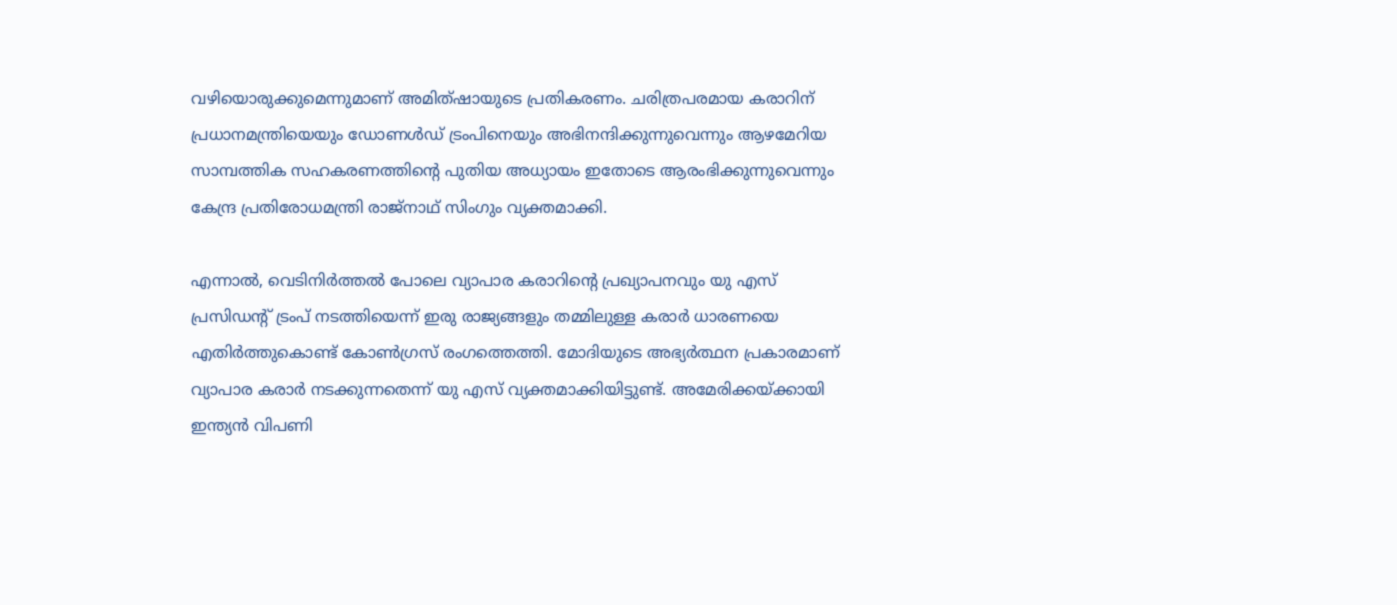വഴിയൊരുക്കുമെന്നുമാണ് അമിത്ഷായുടെ പ്രതികരണം. ചരിത്രപരമായ കരാറിന് പ്രധാനമന്ത്രിയെയും ഡോണൾഡ് ട്രംപിനെയും അഭിനന്ദിക്കുന്നുവെന്നും ആഴമേറിയ സാമ്പത്തിക സഹകരണത്തിന്റെ പുതിയ അധ്യായം ഇതോടെ ആരംഭിക്കുന്നുവെന്നും കേന്ദ്ര പ്രതിരോധമന്ത്രി രാജ്നാഥ് സിംഗും വ്യക്തമാക്കി.

എന്നാൽ, വെടിനിർത്തൽ പോലെ വ്യാപാര കരാറിന്റെ പ്രഖ്യാപനവും യു എസ് പ്രസിഡന്റ് ട്രംപ് നടത്തിയെന്ന് ഇരു രാജ്യങ്ങളും തമ്മിലുള്ള കരാർ ധാരണയെ എതിർത്തുകൊണ്ട് കോൺഗ്രസ് രംഗത്തെത്തി. മോദിയുടെ അഭ്യർത്ഥന പ്രകാരമാണ് വ്യാപാര കരാർ നടക്കുന്നതെന്ന് യു എസ് വ്യക്തമാക്കിയിട്ടുണ്ട്. അമേരിക്കയ്ക്കായി ഇന്ത്യൻ വിപണി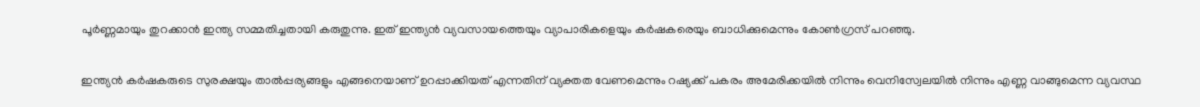പൂർണ്ണമായും തുറക്കാൻ ഇന്ത്യ സമ്മതിച്ചതായി കരുതുന്നു. ഇത് ഇന്ത്യൻ വ്യവസായത്തെയും വ്യാപാരികളെയും കർഷകരെയും ബാധിക്കുമെന്നും കോൺഗ്രസ് പറഞ്ഞു.

ഇന്ത്യൻ കർഷകരുടെ സുരക്ഷയും താൽപ്പര്യങ്ങളും എങ്ങനെയാണ് ഉറപ്പാക്കിയത് എന്നതിന് വ്യക്തത വേണമെന്നും റഷ്യക്ക് പകരം അമേരിക്കയിൽ നിന്നും വെനിസ്വേലയിൽ നിന്നും എണ്ണ വാങ്ങുമെന്ന വ്യവസ്ഥ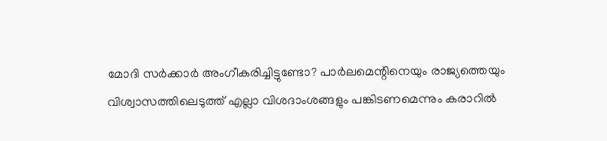മോദി സർക്കാർ അംഗീകരിച്ചിട്ടുണ്ടോ? പാർലമെന്റിനെയും രാജ്യത്തെയും വിശ്വാസത്തിലെടുത്ത് എല്ലാ വിശദാംശങ്ങളും പങ്കിടണമെന്നും കരാറിൽ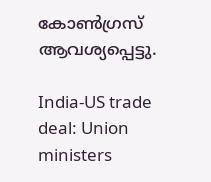കോൺഗ്രസ്‌ ആവശ്യപ്പെട്ടു.

India-US trade deal: Union ministers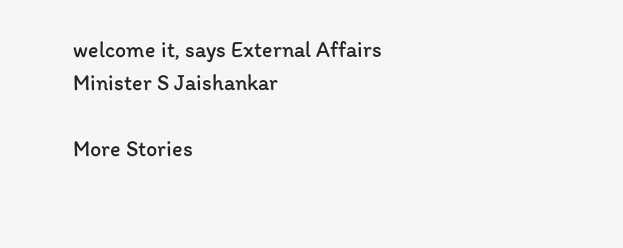welcome it, says External Affairs Minister S Jaishankar

More Stories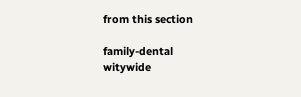from this section

family-dental
witywide